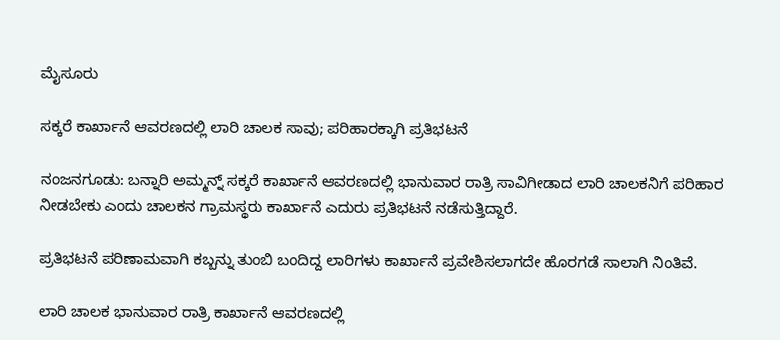ಮೈಸೂರು

ಸಕ್ಕರೆ ಕಾರ್ಖಾನೆ ಆವರಣದಲ್ಲಿ ಲಾರಿ ಚಾಲಕ ಸಾವು; ಪರಿಹಾರಕ್ಕಾಗಿ ಪ್ರತಿಭಟನೆ

ನಂಜನಗೂಡು: ಬನ್ನಾರಿ ಅಮ್ಮನ್ನ್‌ ಸಕ್ಕರೆ ಕಾರ್ಖಾನೆ ಆವರಣದಲ್ಲಿ ಭಾನುವಾರ ರಾತ್ರಿ ಸಾವಿಗೀಡಾದ ಲಾರಿ ಚಾಲಕನಿಗೆ ಪರಿಹಾರ ನೀಡಬೇಕು ಎಂದು ಚಾಲಕನ ಗ್ರಾಮಸ್ಥರು ಕಾರ್ಖಾನೆ ಎದುರು ಪ್ರತಿಭಟನೆ ನಡೆಸುತ್ತಿದ್ದಾರೆ.

ಪ್ರತಿಭಟನೆ ಪರಿಣಾಮವಾಗಿ ಕಬ್ಬನ್ನು ತುಂಬಿ ಬಂದಿದ್ದ ಲಾರಿಗಳು ಕಾರ್ಖಾನೆ ಪ್ರವೇಶಿಸಲಾಗದೇ ಹೊರಗಡೆ ಸಾಲಾಗಿ ನಿಂತಿವೆ.

ಲಾರಿ ಚಾಲಕ ಭಾನುವಾರ ರಾತ್ರಿ ಕಾರ್ಖಾನೆ ಆವರಣದಲ್ಲಿ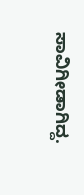ಸಾವಿಗೀಡಾಗಿದ್ದ.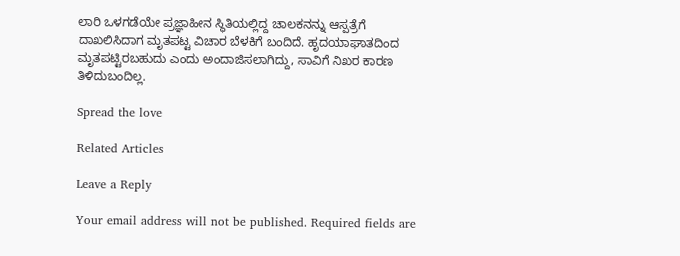ಲಾರಿ ಒಳಗಡೆಯೇ ಪ್ರಜ್ಞಾಹೀನ ಸ್ಥಿತಿಯಲ್ಲಿದ್ದ ಚಾಲಕನನ್ನು ಆಸ್ಪತ್ರೆಗೆ ದಾಖಲಿಸಿದಾಗ ಮೃತಪಟ್ಟ ವಿಚಾರ ಬೆಳಕಿಗೆ ಬಂದಿದೆ. ಹೃದಯಾಘಾತದಿಂದ ಮೃತಪಟ್ಟಿರಬಹುದು ಎಂದು ಅಂದಾಜಿಸಲಾಗಿದ್ದು, ಸಾವಿಗೆ ನಿಖರ ಕಾರಣ ತಿಳಿದುಬಂದಿಲ್ಲ.

Spread the love

Related Articles

Leave a Reply

Your email address will not be published. Required fields are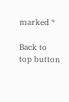marked *

Back to top button